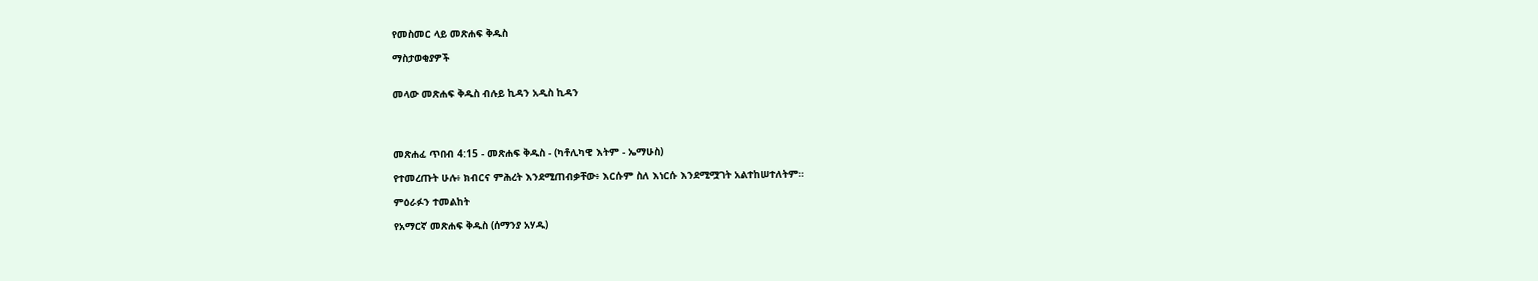የመስመር ላይ መጽሐፍ ቅዱስ

ማስታወቂያዎች


መላው መጽሐፍ ቅዱስ ብሉይ ኪዳን አዲስ ኪዳን




መጽሐፈ ጥበብ 4:15 - መጽሐፍ ቅዱስ - (ካቶሊካዊ እትም - ኤማሁስ)

የተመረጡት ሁሉ፥ ክብርና ምሕረት እንደሚጠብቃቸው፥ እርሱም ስለ እነርሱ እንደሚሟገት አልተከሠተለትም።

ምዕራፉን ተመልከት

የአማርኛ መጽሐፍ ቅዱስ (ሰማንያ አሃዱ)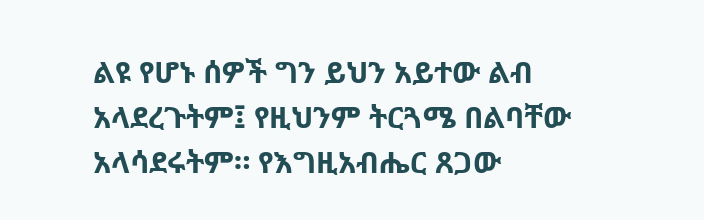ልዩ የሆኑ ሰዎች ግን ይህን አይተው ልብ አላደረጉትም፤ የዚህንም ትርጓሜ በልባቸው አላሳደሩትም። የእግዚአብሔር ጸጋው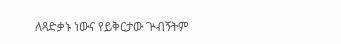ለጻድቃኑ ነውና የይቅርታው ጕብኝትም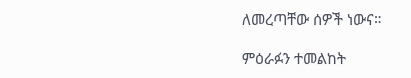ለመረጣቸው ሰዎች ነውና።

ምዕራፉን ተመልከት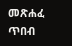መጽሐፈ ጥበብ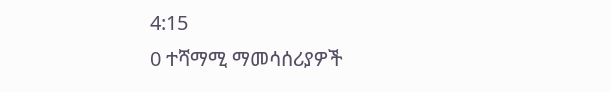4:15
0 ተሻማሚ ማመሳሰሪያዎች